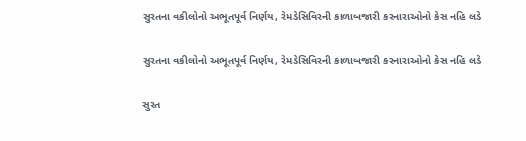સુરતના વકીલોનો અભૂતપૂર્વ નિર્ણય, રેમડેસિવિરની કાળાબજારી કરનારાઓનો કેસ નહિ લડે

સુરતના વકીલોનો અભૂતપૂર્વ નિર્ણય, રેમડેસિવિરની કાળાબજારી કરનારાઓનો કેસ નહિ લડે

સુરત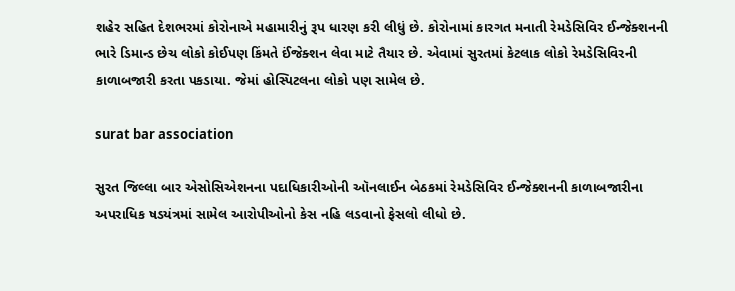શહેર સહિત દેશભરમાં કોરોનાએ મહામારીનું રૂપ ધારણ કરી લીધું છે. કોરોનામાં કારગત મનાતી રેમડેસિવિર ઈન્જેક્શનની ભારે ડિમાન્ડ છેચ લોકો કોઈપણ કિંમતે ઈંજેક્શન લેવા માટે તૈયાર છે. એવામાં સુરતમાં કેટલાક લોકો રેમડેસિવિરની કાળાબજારી કરતા પકડાયા. જેમાં હોસ્પિટલના લોકો પણ સામેલ છે.

surat bar association

સુરત જિલ્લા બાર એસોસિએશનના પદાધિકારીઓની ઑનલાઈન બેઠકમાં રેમડેસિવિર ઈન્જેક્શનની કાળાબજારીના અપરાધિક ષડયંત્રમાં સામેલ આરોપીઓનો કેસ નહિ લડવાનો ફેસલો લીધો છે.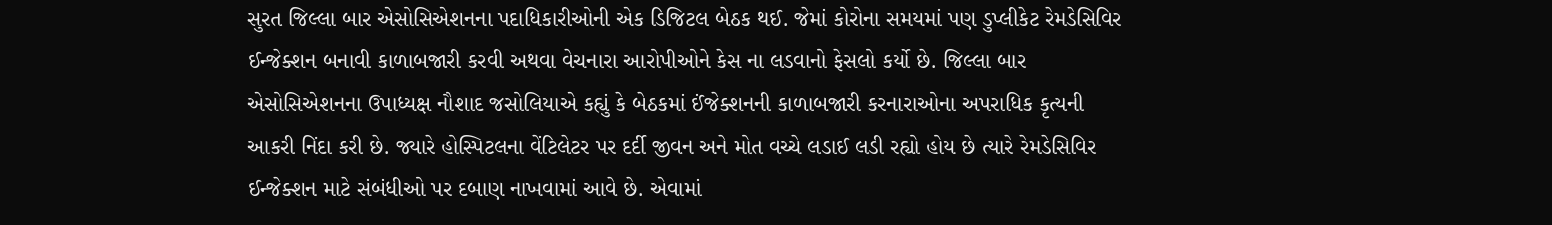સુરત જિલ્લા બાર એસોસિએશનના પદાધિકારીઓની એક ડિજિટલ બેઠક થઈ. જેમાં કોરોના સમયમાં પણ ડુપ્લીકેટ રેમડેસિવિર ઈન્જેક્શન બનાવી કાળાબજારી કરવી અથવા વેચનારા આરોપીઓને કેસ ના લડવાનો ફેસલો કર્યો છે. જિલ્લા બાર એસોસિએશનના ઉપાધ્યક્ષ નૌશાદ જસોલિયાએ કહ્યું કે બેઠકમાં ઈંજેક્શનની કાળાબજારી કરનારાઓના અપરાધિક કૃત્યની આકરી નિંદા કરી છે. જ્યારે હોસ્પિટલના વેંટિલેટર પર દર્દી જીવન અને મોત વચ્ચે લડાઈ લડી રહ્યો હોય છે ત્યારે રેમડેસિવિર ઈન્જેક્શન માટે સંબંધીઓ પર દબાણ નાખવામાં આવે છે. એવામાં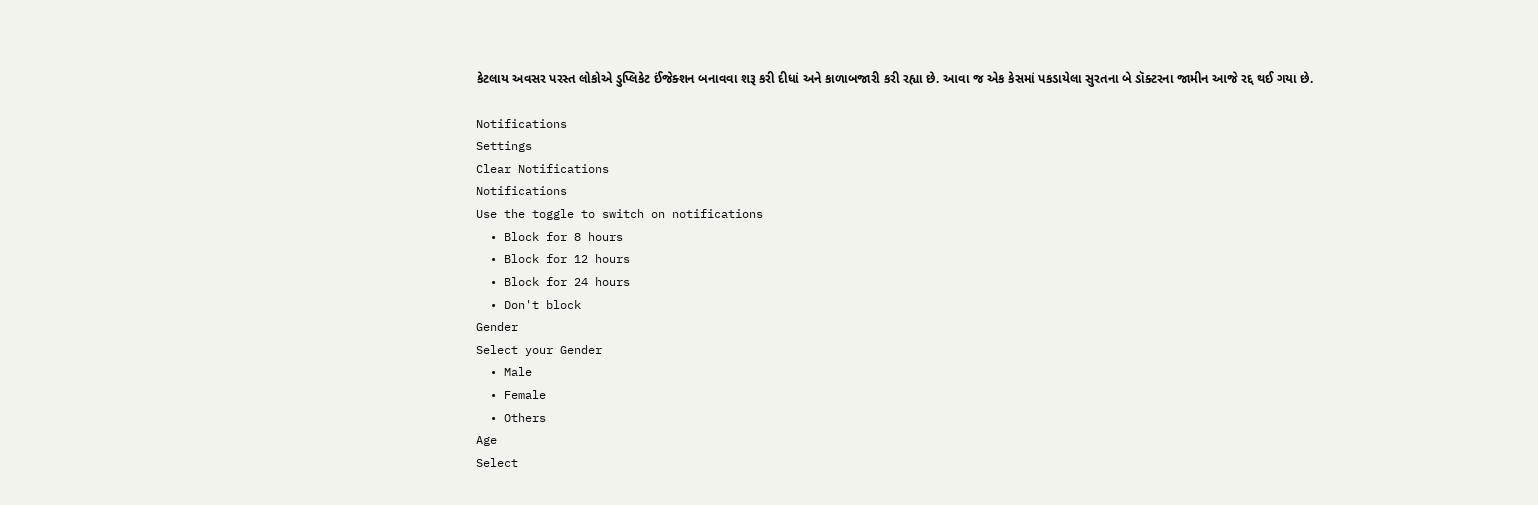કેટલાય અવસર પરસ્ત લોકોએ ડુપ્લિકેટ ઈંજેક્શન બનાવવા શરૂ કરી દીધાં અને કાળાબજારી કરી રહ્યા છે. આવા જ એક કેસમાં પકડાયેલા સુરતના બે ડૉક્ટરના જામીન આજે રદ્દ થઈ ગયા છે.

Notifications
Settings
Clear Notifications
Notifications
Use the toggle to switch on notifications
  • Block for 8 hours
  • Block for 12 hours
  • Block for 24 hours
  • Don't block
Gender
Select your Gender
  • Male
  • Female
  • Others
Age
Select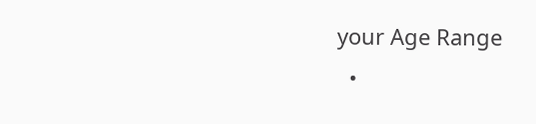your Age Range
  •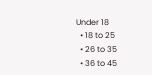Under 18
  • 18 to 25
  • 26 to 35
  • 36 to 45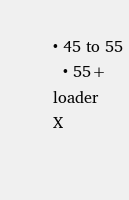• 45 to 55
  • 55+
loader
X